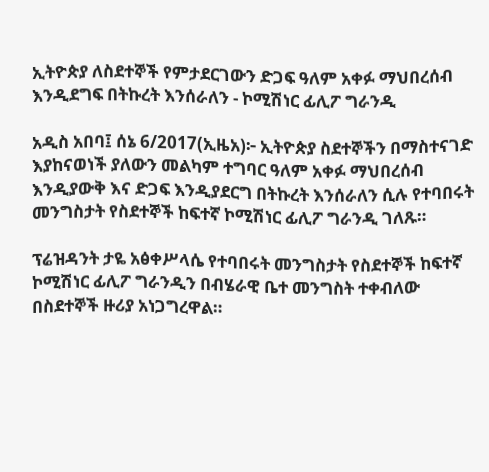ኢትዮጵያ ለስደተኞች የምታደርገውን ድጋፍ ዓለም አቀፉ ማህበረሰብ እንዲደግፍ በትኩረት እንሰራለን - ኮሚሽነር ፊሊፖ ግራንዲ

አዲስ አበባ፤ ሰኔ 6/2017(ኢዜአ)፦ ኢትዮጵያ ስደተኞችን በማስተናገድ እያከናወነች ያለውን መልካም ተግባር ዓለም አቀፉ ማህበረሰብ እንዲያውቅ እና ድጋፍ እንዲያደርግ በትኩረት እንሰራለን ሲሉ የተባበሩት መንግስታት የስደተኞች ከፍተኛ ኮሚሽነር ፊሊፖ ግራንዲ ገለጹ።

ፕሬዝዳንት ታዬ አፅቀሥላሴ የተባበሩት መንግስታት የስደተኞች ከፍተኛ ኮሚሽነር ፊሊፖ ግራንዲን በብሄራዊ ቤተ መንግስት ተቀብለው በስደተኞች ዙሪያ አነጋግረዋል።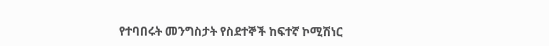የተባበሩት መንግስታት የስደተኞች ከፍተኛ ኮሚሽነር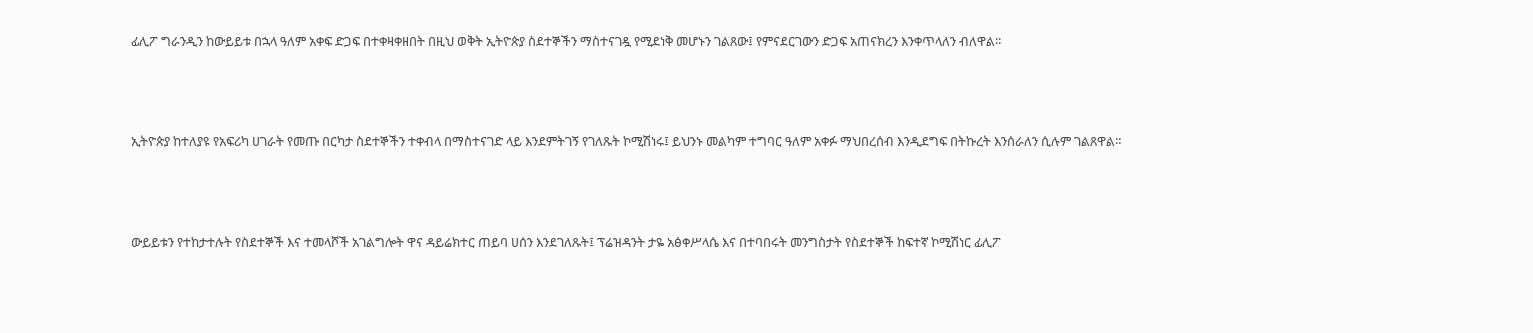ፊሊፖ ግራንዲን ከውይይቱ በኋላ ዓለም አቀፍ ድጋፍ በተቀዛቀዘበት በዚህ ወቅት ኢትዮጵያ ስደተኞችን ማስተናገዷ የሚደነቅ መሆኑን ገልጸው፤ የምናደርገውን ድጋፍ አጠናክረን እንቀጥላለን ብለዋል፡፡




ኢትዮጵያ ከተለያዩ የአፍሪካ ሀገራት የመጡ በርካታ ስደተኞችን ተቀብላ በማስተናገድ ላይ እንደምትገኝ የገለጹት ኮሚሽነሩ፤ ይህንኑ መልካም ተግባር ዓለም አቀፉ ማህበረሰብ እንዲደግፍ በትኩረት እንሰራለን ሲሉም ገልጸዋል።




ውይይቱን የተከታተሉት የስደተኞች እና ተመላሾች አገልግሎት ዋና ዳይሬክተር ጠይባ ሀሰን እንደገለጹት፤ ፕሬዝዳንት ታዬ አፅቀሥላሴ እና በተባበሩት መንግስታት የስደተኞች ከፍተኛ ኮሚሽነር ፊሊፖ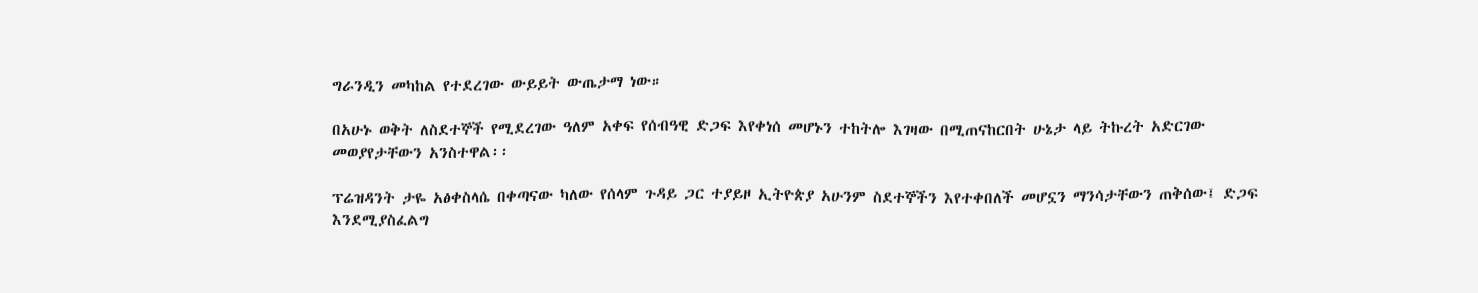ግራንዲን መካከል የተደረገው ውይይት ውጤታማ ነው።

በአሁኑ ወቅት ለስደተኞች የሚደረገው ዓለም አቀፍ የሰብዓዊ ድጋፍ እየቀነሰ መሆኑን ተከትሎ እገዛው በሚጠናከርበት ሁኔታ ላይ ትኩረት አድርገው መወያየታቸውን አንስተዋል፡፡

ፕሬዝዳንት ታዬ አፅቀስላሴ በቀጣናው ካለው የሰላም ጉዳይ ጋር ተያይዞ ኢትዮጵያ አሁንም ስደተኞችን እየተቀበለች መሆኗን ማንሳታቸውን ጠቅሰው፤ ድጋፍ እንደሚያስፈልግ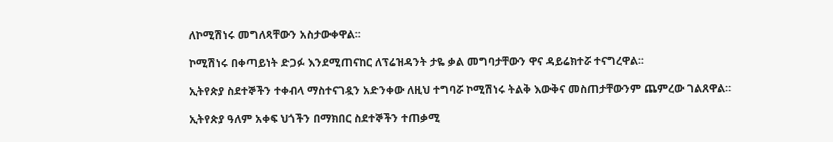ለኮሚሽነሩ መግለጻቸውን አስታውቀዋል፡፡

ኮሚሽነሩ በቀጣይነት ድጋፉ እንደሚጠናከር ለፕሬዝዳንት ታዬ ቃል መግባታቸውን ዋና ዳይሬክተሯ ተናግረዋል፡፡

ኢትየጵያ ስደተኞችን ተቀብላ ማስተናገዷን አድንቀው ለዚህ ተግባሯ ኮሚሽነሩ ትልቅ እውቅና መስጠታቸውንም ጨምረው ገልጸዋል።

ኢትየጵያ ዓለም አቀፍ ህጎችን በማክበር ስደተኞችን ተጠቃሚ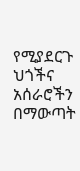የሚያደርጉ ህጎችና አሰራሮችን በማውጣት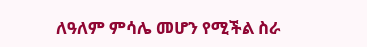ለዓለም ምሳሌ መሆን የሚችል ስራ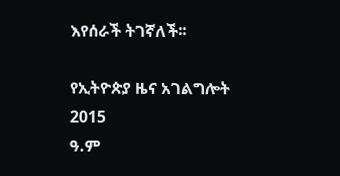እየሰራች ትገኛለች፡፡

የኢትዮጵያ ዜና አገልግሎት
2015
ዓ.ም